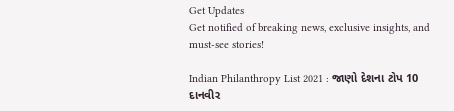Get Updates
Get notified of breaking news, exclusive insights, and must-see stories!

Indian Philanthropy List 2021 : જાણો દેશના ટોપ 10 દાનવીર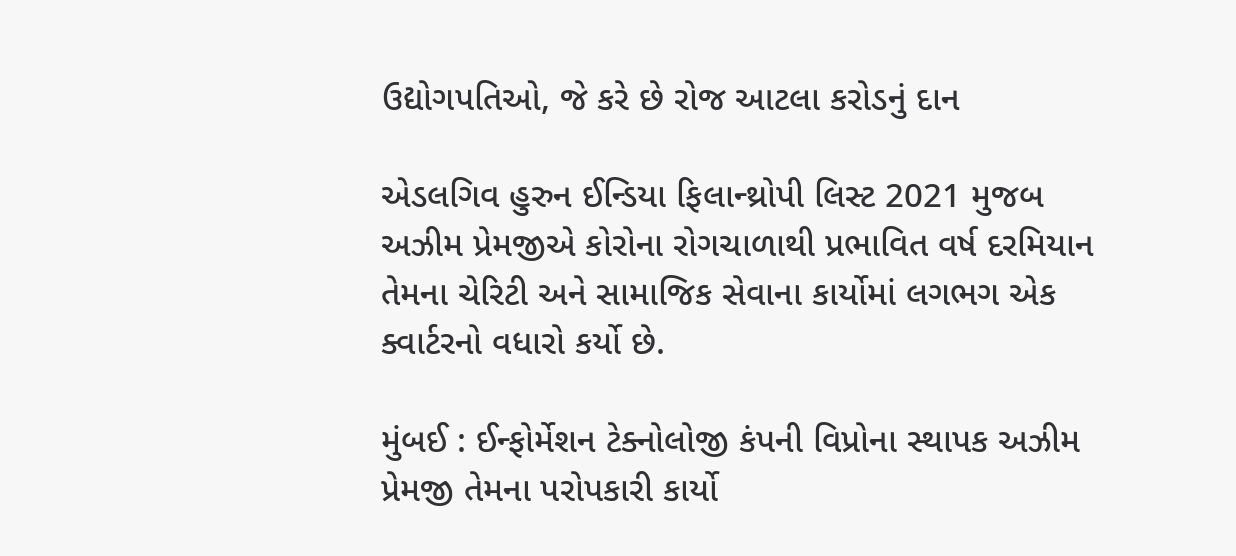ઉદ્યોગપતિઓ, જે કરે છે રોજ આટલા કરોડનું દાન

એડલગિવ હુરુન ઈન્ડિયા ફિલાન્થ્રોપી લિસ્ટ 2021 મુજબ અઝીમ પ્રેમજીએ કોરોના રોગચાળાથી પ્રભાવિત વર્ષ દરમિયાન તેમના ચેરિટી અને સામાજિક સેવાના કાર્યોમાં લગભગ એક ક્વાર્ટરનો વધારો કર્યો છે.

મુંબઈ : ઈન્ફોર્મેશન ટેક્નોલોજી કંપની વિપ્રોના સ્થાપક અઝીમ પ્રેમજી તેમના પરોપકારી કાર્યો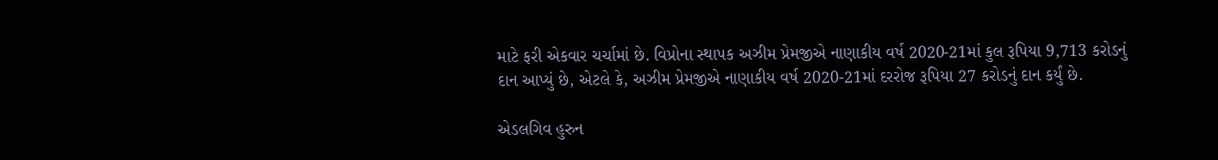માટે ફરી એકવાર ચર્ચામાં છે. વિપ્રોના સ્થાપક અઝીમ પ્રેમજીએ નાણાકીય વર્ષ 2020-21માં કુલ રૂપિયા 9,713 કરોડનું દાન આપ્યું છે, એટલે કે, અઝીમ પ્રેમજીએ નાણાકીય વર્ષ 2020-21માં દરરોજ રૂપિયા 27 કરોડનું દાન કર્યું છે.

એડલગિવ હુરુન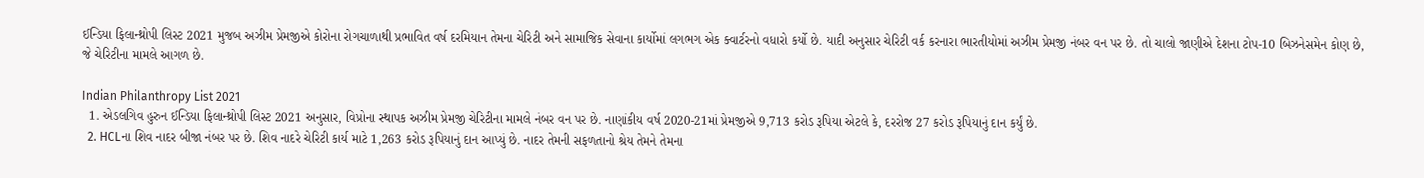ઈન્ડિયા ફિલાન્થ્રોપી લિસ્ટ 2021 મુજબ અઝીમ પ્રેમજીએ કોરોના રોગચાળાથી પ્રભાવિત વર્ષ દરમિયાન તેમના ચેરિટી અને સામાજિક સેવાના કાર્યોમાં લગભગ એક ક્વાર્ટરનો વધારો કર્યો છે. યાદી અનુસાર ચેરિટી વર્ક કરનારા ભારતીયોમાં અઝીમ પ્રેમજી નંબર વન પર છે. તો ચાલો જાણીએ દેશના ટોપ-10 બિઝનેસમેન કોણ છે, જે ચેરિટીના મામલે આગળ છે.

Indian Philanthropy List 2021
  1. એડલગિવ હુરુન ઈન્ડિયા ફિલાન્થ્રોપી લિસ્ટ 2021 અનુસાર, વિપ્રોના સ્થાપક અઝીમ પ્રેમજી ચેરિટીના મામલે નંબર વન પર છે. નાણાંકીય વર્ષ 2020-21માં પ્રેમજીએ 9,713 કરોડ રૂપિયા એટલે કે, દરરોજ 27 કરોડ રૂપિયાનું દાન કર્યું છે.
  2. HCLના શિવ નાદર બીજા નંબર પર છે. શિવ નાદરે ચેરિટી કાર્ય માટે 1,263 કરોડ રૂપિયાનું દાન આપ્યું છે. નાદર તેમની સફળતાનો શ્રેય તેમને તેમના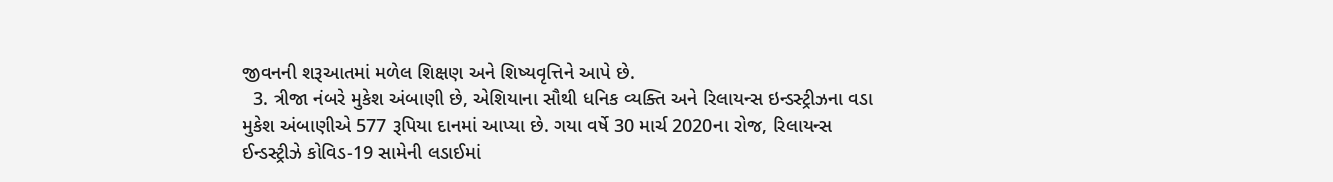જીવનની શરૂઆતમાં મળેલ શિક્ષણ અને શિષ્યવૃત્તિને આપે છે.
  3. ત્રીજા નંબરે મુકેશ અંબાણી છે, એશિયાના સૌથી ધનિક વ્યક્તિ અને રિલાયન્સ ઇન્ડસ્ટ્રીઝના વડા મુકેશ અંબાણીએ 577 રૂપિયા દાનમાં આપ્યા છે. ગયા વર્ષે 30 માર્ચ 2020ના રોજ, રિલાયન્સ ઈન્ડસ્ટ્રીઝે કોવિડ-19 સામેની લડાઈમાં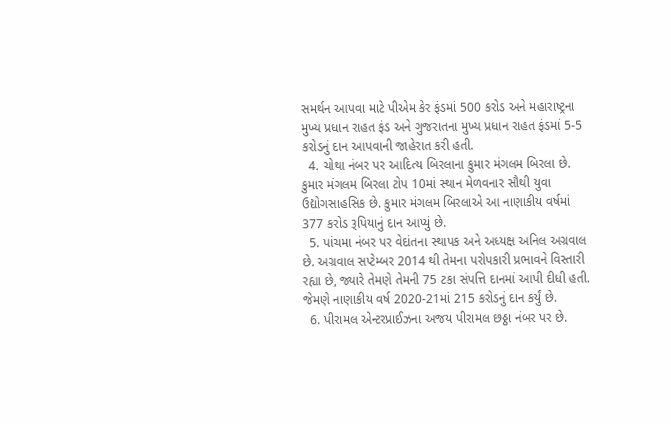સમર્થન આપવા માટે પીએમ કેર ફંડમાં 500 કરોડ અને મહારાષ્ટ્રના મુખ્ય પ્રધાન રાહત ફંડ અને ગુજરાતના મુખ્ય પ્રધાન રાહત ફંડમાં 5-5 કરોડનું દાન આપવાની જાહેરાત કરી હતી.
  4. ચોથા નંબર પર આદિત્ય બિરલાના કુમાર મંગલમ બિરલા છે. કુમાર મંગલમ બિરલા ટોપ 10માં સ્થાન મેળવનાર સૌથી યુવા ઉદ્યોગસાહસિક છે. કુમાર મંગલમ બિરલાએ આ નાણાકીય વર્ષમાં 377 કરોડ રૂપિયાનું દાન આપ્યું છે.
  5. પાંચમા નંબર પર વેદાંતના સ્થાપક અને અધ્યક્ષ અનિલ અગ્રવાલ છે. અગ્રવાલ સપ્ટેમ્બર 2014 થી તેમના પરોપકારી પ્રભાવને વિસ્તારી રહ્યા છે, જ્યારે તેમણે તેમની 75 ટકા સંપત્તિ દાનમાં આપી દીધી હતી. જેમણે નાણાકીય વર્ષ 2020-21માં 215 કરોડનું દાન કર્યું છે.
  6. પીરામલ એન્ટરપ્રાઈઝના અજય પીરામલ છઠ્ઠા નંબર પર છે.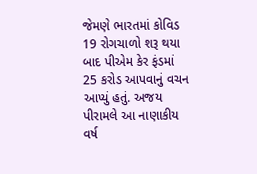જેમણે ભારતમાં કોવિડ 19 રોગચાળો શરૂ થયા બાદ પીએમ કેર ફંડમાં 25 કરોડ આપવાનું વચન આપ્યું હતું. અજય પીરામલે આ નાણાકીય વર્ષ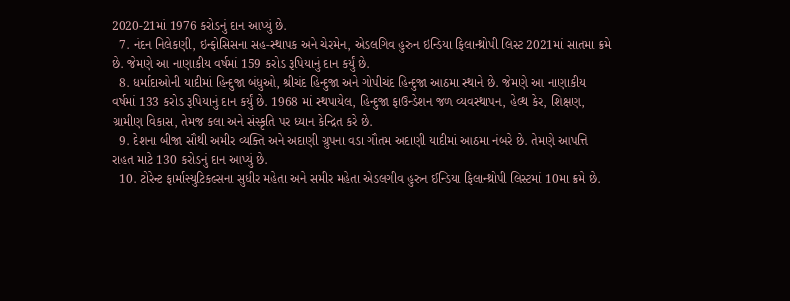2020-21માં 1976 કરોડનું દાન આપ્યું છે.
  7. નંદન નિલેકણી, ઇન્ફોસિસના સહ-સ્થાપક અને ચેરમેન, એડલગિવ હુરુન ઇન્ડિયા ફિલાન્થ્રોપી લિસ્ટ 2021માં સાતમા ક્રમે છે. જેમણે આ નાણાકીય વર્ષમાં 159 કરોડ રૂપિયાનું દાન કર્યું છે.
  8. ધર્માદાઓની યાદીમાં હિન્દુજા બંધુઓ, શ્રીચંદ હિન્દુજા અને ગોપીચંદ હિન્દુજા આઠમા સ્થાને છે. જેમણે આ નાણાકીય વર્ષમાં 133 કરોડ રૂપિયાનું દાન કર્યું છે. 1968 માં સ્થપાયેલ, હિન્દુજા ફાઉન્ડેશન જળ વ્યવસ્થાપન, હેલ્થ કેર, શિક્ષણ, ગ્રામીણ વિકાસ, તેમજ કલા અને સંસ્કૃતિ પર ધ્યાન કેન્દ્રિત કરે છે.
  9. દેશના બીજા સૌથી અમીર વ્યક્તિ અને અદાણી ગ્રુપના વડા ગૌતમ અદાણી યાદીમાં આઠમા નંબરે છે. તેમણે આપત્તિ રાહત માટે 130 કરોડનું દાન આપ્યું છે.
  10. ટોરેન્ટ ફાર્માસ્યુટિકલ્સના સુધીર મહેતા અને સમીર મહેતા એડલગીવ હુરુન ઈન્ડિયા ફિલાન્થ્રોપી લિસ્ટમાં 10મા ક્રમે છે.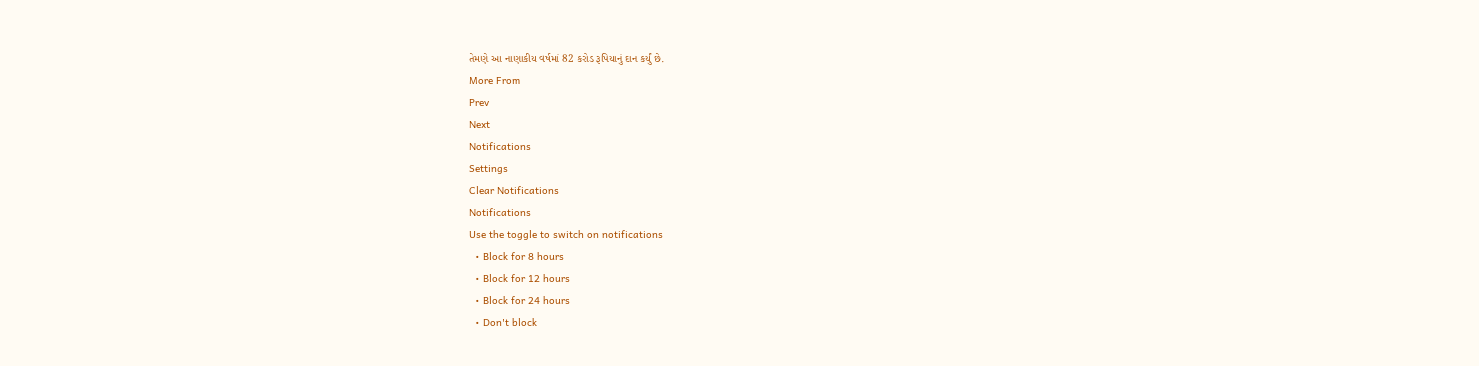તેમણે આ નાણાકીય વર્ષમાં 82 કરોડ રૂપિયાનું દાન કર્યું છે.
More From
Prev
Next
Notifications
Settings
Clear Notifications
Notifications
Use the toggle to switch on notifications
  • Block for 8 hours
  • Block for 12 hours
  • Block for 24 hours
  • Don't block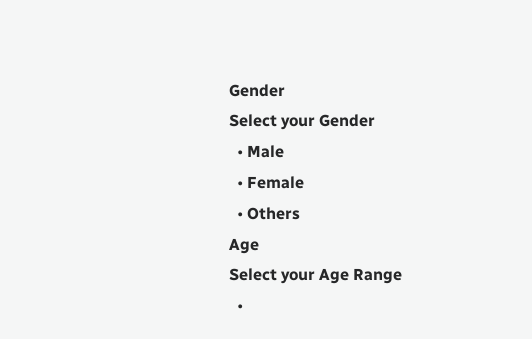Gender
Select your Gender
  • Male
  • Female
  • Others
Age
Select your Age Range
  •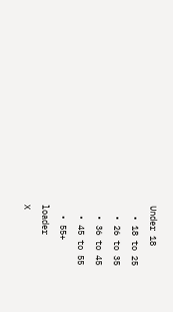Under 18
  • 18 to 25
  • 26 to 35
  • 36 to 45
  • 45 to 55
  • 55+
loader
X